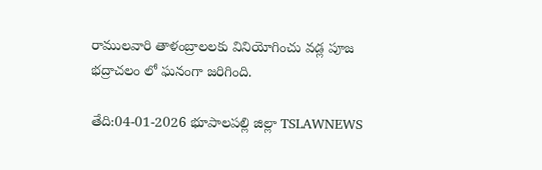రాములవారి తాళంబ్రాలలకు వినియోగించు వడ్ల పూజ భద్రాచలం లో ఘనంగా జరిగింది.

తేది:04-01-2026 భూపాలపల్లి జిల్లా TSLAWNEWS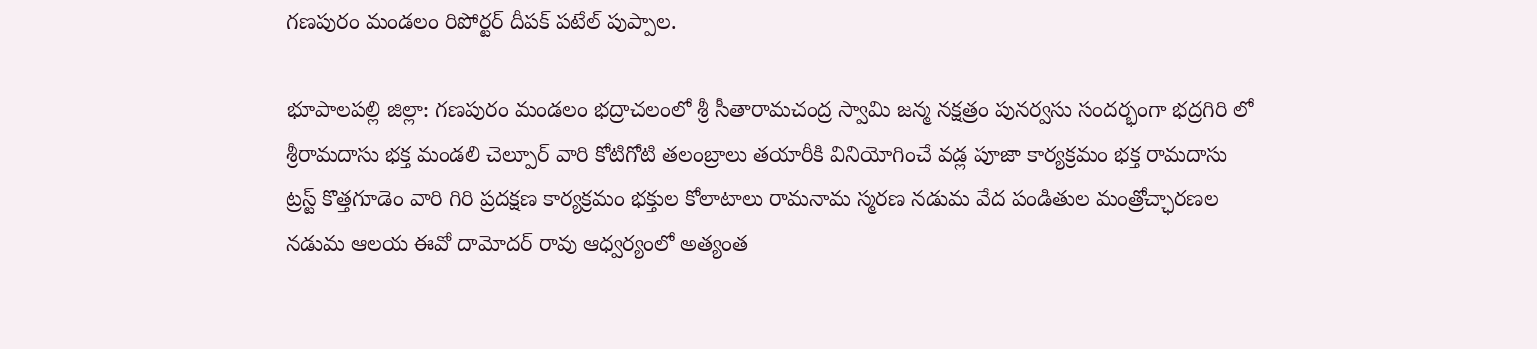గణపురం మండలం రిపోర్టర్ దీపక్ పటేల్ పుప్పాల.

భూపాలపల్లి జిల్లా: గణపురం మండలం భద్రాచలంలో శ్రీ సీతారామచంద్ర స్వామి జన్మ నక్షత్రం పునర్వసు సందర్భంగా భద్రగిరి లో శ్రీరామదాసు భక్త మండలి చెల్పూర్ వారి కోటిగోటి తలంబ్రాలు తయారీకి వినియోగించే వడ్ల పూజా కార్యక్రమం భక్త రామదాసు ట్రస్ట్ కొత్తగూడెం వారి గిరి ప్రదక్షణ కార్యక్రమం భక్తుల కోలాటాలు రామనామ స్మరణ నడుమ వేద పండితుల మంత్రోచ్ఛారణల నడుమ ఆలయ ఈవో దామోదర్ రావు ఆధ్వర్యంలో అత్యంత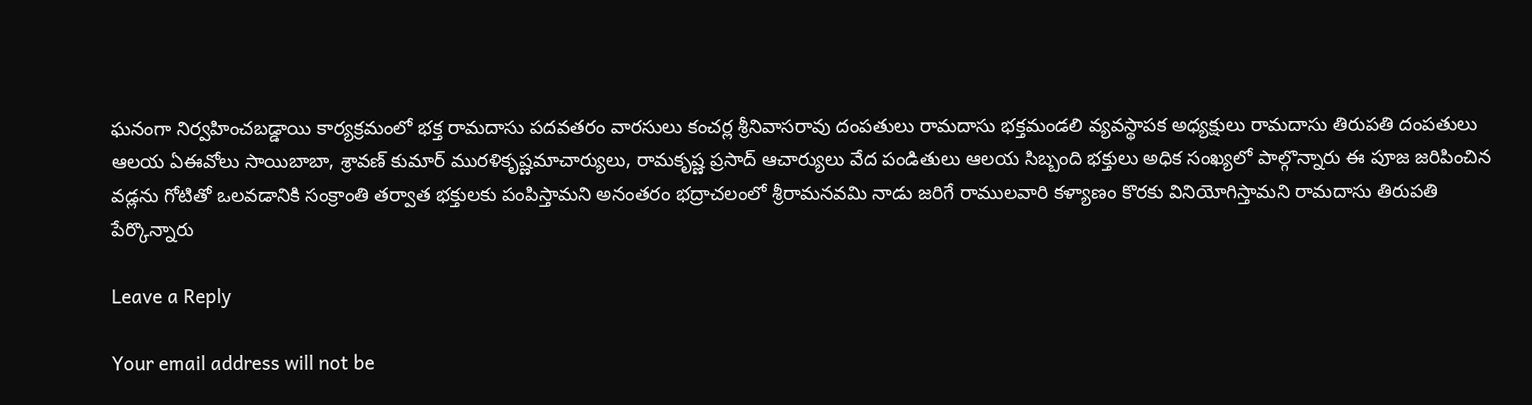ఘనంగా నిర్వహించబడ్డాయి కార్యక్రమంలో భక్త రామదాసు పదవతరం వారసులు కంచర్ల శ్రీనివాసరావు దంపతులు రామదాసు భక్తమండలి వ్యవస్థాపక అధ్యక్షులు రామదాసు తిరుపతి దంపతులు ఆలయ ఏఈవోలు సాయిబాబా, శ్రావణ్ కుమార్ మురళికృష్ణమాచార్యులు, రామకృష్ణ ప్రసాద్ ఆచార్యులు వేద పండితులు ఆలయ సిబ్బంది భక్తులు అధిక సంఖ్యలో పాల్గొన్నారు ఈ పూజ జరిపించిన వడ్లను గోటితో ఒలవడానికి సంక్రాంతి తర్వాత భక్తులకు పంపిస్తామని అనంతరం భద్రాచలంలో శ్రీరామనవమి నాడు జరిగే రాములవారి కళ్యాణం కొరకు వినియోగిస్తామని రామదాసు తిరుపతి పేర్కొన్నారు

Leave a Reply

Your email address will not be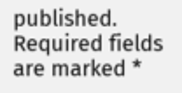published. Required fields are marked *